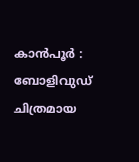കാൻപൂർ : ബോളിവുഡ് ചിത്രമായ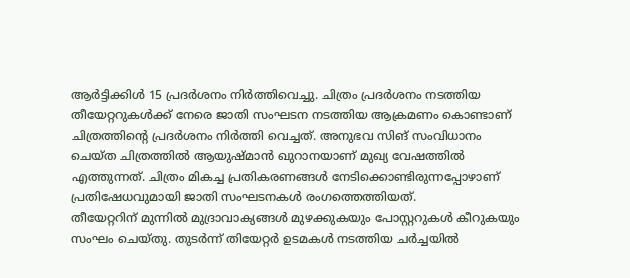ആർട്ടിക്കിൾ 15 പ്രദർശനം നിർത്തിവെച്ചു. ചിത്രം പ്രദർശനം നടത്തിയ തീയേറ്ററുകൾക്ക് നേരെ ജാതി സംഘടന നടത്തിയ ആക്രമണം കൊണ്ടാണ് ചിത്രത്തിന്റെ പ്രദർശനം നിർത്തി വെച്ചത്. അനുഭവ സിങ് സംവിധാനം ചെയ്ത ചിത്രത്തിൽ ആയുഷ്മാൻ ഖുറാനയാണ് മുഖ്യ വേഷത്തിൽ എത്തുന്നത്. ചിത്രം മികച്ച പ്രതികരണങ്ങൾ നേടിക്കൊണ്ടിരുന്നപ്പോഴാണ് പ്രതിഷേധവുമായി ജാതി സംഘടനകൾ രംഗത്തെത്തിയത്.
തീയേറ്ററിന് മുന്നിൽ മുദ്രാവാക്യങ്ങൾ മുഴക്കുകയും പോസ്റ്ററുകൾ കീറുകയും സംഘം ചെയ്തു. തുടർന്ന് തിയേറ്റർ ഉടമകൾ നടത്തിയ ചർച്ചയിൽ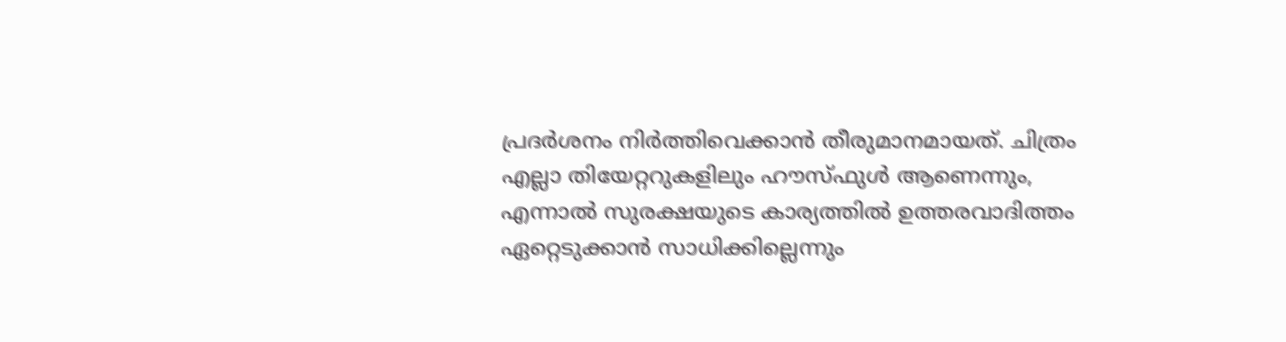പ്രദർശനം നിർത്തിവെക്കാൻ തീരുമാനമായത്. ചിത്രം എല്ലാ തിയേറ്ററുകളിലും ഹൗസ്ഫുൾ ആണെന്നും, എന്നാൽ സുരക്ഷയുടെ കാര്യത്തിൽ ഉത്തരവാദിത്തം ഏറ്റെടുക്കാൻ സാധിക്കില്ലെന്നും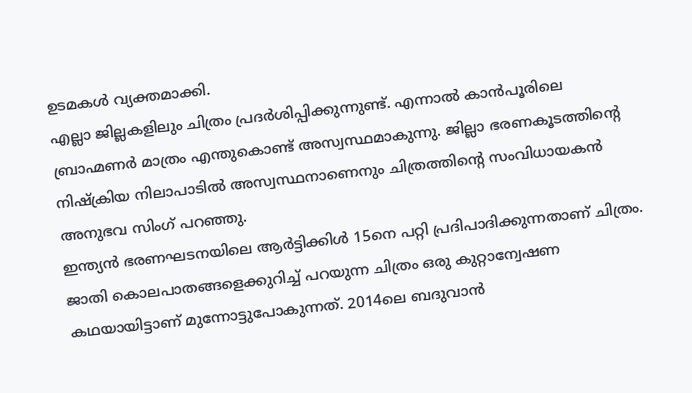ഉടമകൾ വ്യക്തമാക്കി.
എല്ലാ ജില്ലകളിലും ചിത്രം പ്രദർശിപ്പിക്കുന്നുണ്ട്. എന്നാൽ കാൻപൂരിലെ ബ്രാഹ്മണർ മാത്രം എന്തുകൊണ്ട് അസ്വസ്ഥമാകുന്നു. ജില്ലാ ഭരണകൂടത്തിന്റെ നിഷ്ക്രിയ നിലാപാടിൽ അസ്വസ്ഥനാണെനും ചിത്രത്തിന്റെ സംവിധായകൻ അനുഭവ സിംഗ് പറഞ്ഞു.
ഇന്ത്യൻ ഭരണഘടനയിലെ ആർട്ടിക്കിൾ 15നെ പറ്റി പ്രദിപാദിക്കുന്നതാണ് ചിത്രം. ജാതി കൊലപാതങ്ങളെക്കുറിച്ച് പറയുന്ന ചിത്രം ഒരു കുറ്റാന്വേഷണ കഥയായിട്ടാണ് മുന്നോട്ടുപോകുന്നത്. 2014ലെ ബദുവാൻ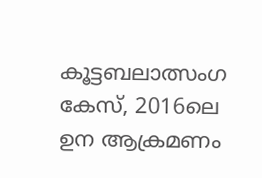കൂട്ടബലാത്സംഗ കേസ്, 2016ലെ ഉന ആക്രമണം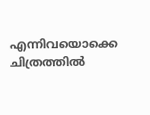എന്നിവയൊക്കെ ചിത്രത്തിൽ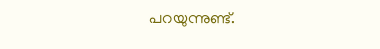പറയുന്നുണ്ട്.